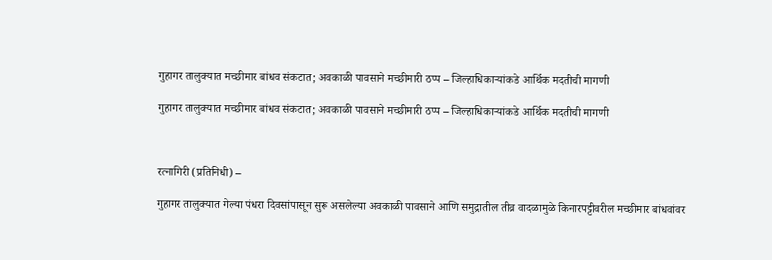गुहागर तालुक्यात मच्छीमार बांधव संकटात; अवकाळी पावसाने मच्छीमारी ठप्प – जिल्हाधिकाऱ्यांकडे आर्थिक मदतीची मागणी

गुहागर तालुक्यात मच्छीमार बांधव संकटात; अवकाळी पावसाने मच्छीमारी ठप्प – जिल्हाधिकाऱ्यांकडे आर्थिक मदतीची मागणी



रत्नागिरी (प्रतिनिधी) –

गुहागर तालुक्यात गेल्या पंधरा दिवसांपासून सुरू असलेल्या अवकाळी पावसाने आणि समुद्रातील तीव्र वादळामुळे किनारपट्टीवरील मच्छीमार बांधवांवर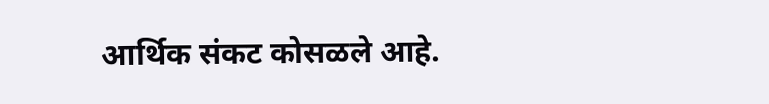आर्थिक संकट कोसळले आहे.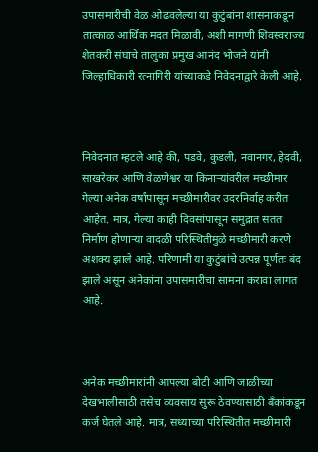उपासमारीची वेळ ओढवलेल्या या कुटुंबांना शासनाकडून तात्काळ आर्थिक मदत मिळावी, अशी मागणी शिवस्वराज्य शेतकरी संघाचे तालुका प्रमुख आनंद भोजने यांनी जिल्हाधिकारी रत्नागिरी यांच्याकडे निवेदनाद्वारे केली आहे.



निवेदनात म्हटले आहे की, पडवे, कुडली, नवानगर, हेदवी, साखरेकर आणि वेळणेश्वर या किनाऱ्यांवरील मच्छीमार गेल्या अनेक वर्षांपासून मच्छीमारीवर उदरनिर्वाह करीत आहेत. मात्र, गेल्या काही दिवसांपासून समुद्रात सतत निर्माण होणाऱ्या वादळी परिस्थितीमुळे मच्छीमारी करणे अशक्य झाले आहे. परिणामी या कुटुंबांचे उत्पन्न पूर्णतः बंद झाले असून अनेकांना उपासमारीचा सामना करावा लागत आहे.



अनेक मच्छीमारांनी आपल्या बोटी आणि जाळीच्या देखभालीसाठी तसेच व्यवसाय सुरू ठेवण्यासाठी बँकांकडून कर्ज घेतले आहे. मात्र, सध्याच्या परिस्थितीत मच्छीमारी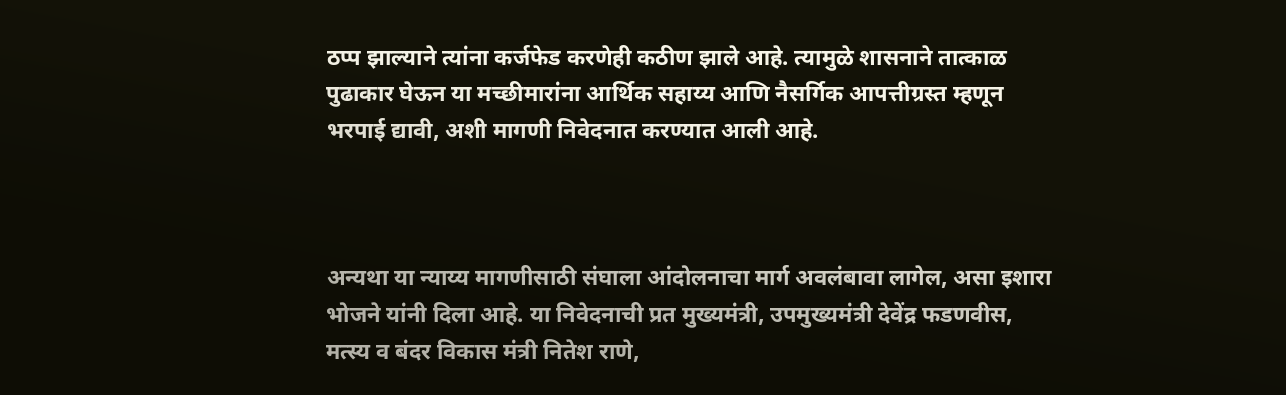ठप्प झाल्याने त्यांना कर्जफेड करणेही कठीण झाले आहे. त्यामुळे शासनाने तात्काळ पुढाकार घेऊन या मच्छीमारांना आर्थिक सहाय्य आणि नैसर्गिक आपत्तीग्रस्त म्हणून भरपाई द्यावी, अशी मागणी निवेदनात करण्यात आली आहे.



अन्यथा या न्याय्य मागणीसाठी संघाला आंदोलनाचा मार्ग अवलंबावा लागेल, असा इशारा भोजने यांनी दिला आहे. या निवेदनाची प्रत मुख्यमंत्री, उपमुख्यमंत्री देवेंद्र फडणवीस, मत्स्य व बंदर विकास मंत्री नितेश राणे,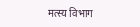मत्स्य विभाग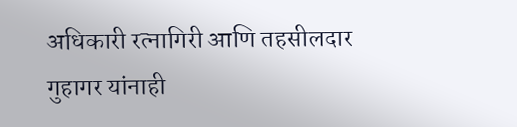अधिकारी रत्नागिरी आणि तहसीलदार गुहागर यांनाही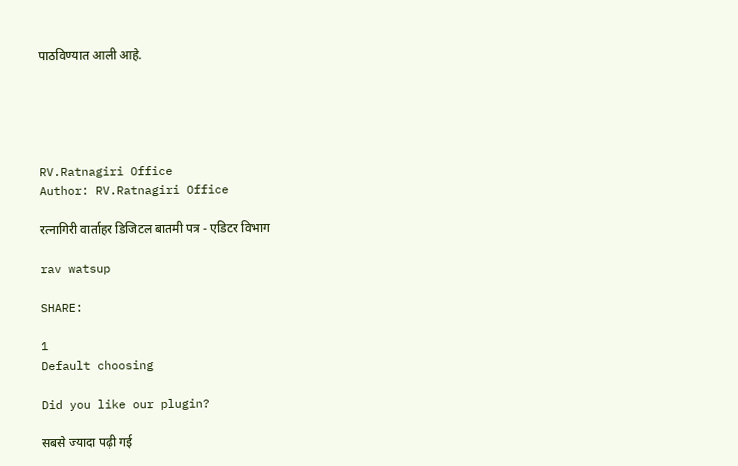पाठविण्यात आली आहे.





RV.Ratnagiri Office
Author: RV.Ratnagiri Office

रत्नागिरी वार्ताहर डिजिटल बातमी पत्र - एडिटर विभाग

rav watsup

SHARE:

1
Default choosing

Did you like our plugin?

सबसे ज्यादा पढ़ी गई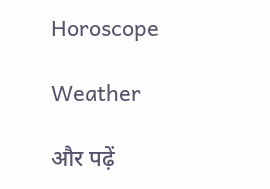Horoscope

Weather

और पढ़ें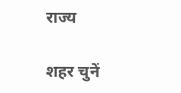राज्य

शहर चुनें